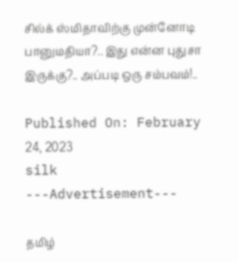சில்க் ஸ்மிதாவிற்கு முன்னோடி பானுமதியா?.. இது என்ன புதுசா இருக்கு?.. அப்படி ஒரு சம்பவம்!..

Published On: February 24, 2023
silk
---Advertisement---

தமிழ்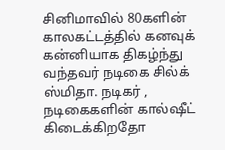சினிமாவில் 80களின் காலகட்டத்தில் கனவுக் கன்னியாக திகழ்ந்து வந்தவர் நடிகை சில்க் ஸ்மிதா. நடிகர் , நடிகைகளின் கால்ஷீட் கிடைக்கிறதோ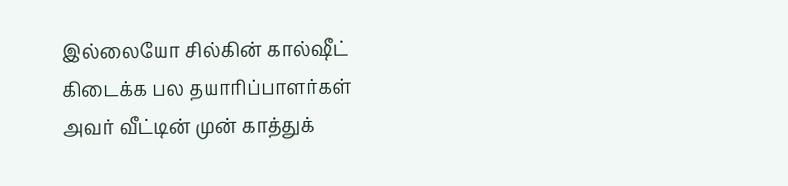இல்லையோ சில்கின் கால்ஷீட் கிடைக்க பல தயாரிப்பாளர்கள் அவர் வீட்டின் முன் காத்துக்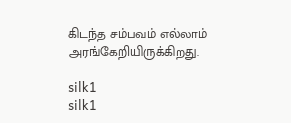கிடந்த சம்பவம் எல்லாம் அரங்கேறியிருக்கிறது.

silk1
silk1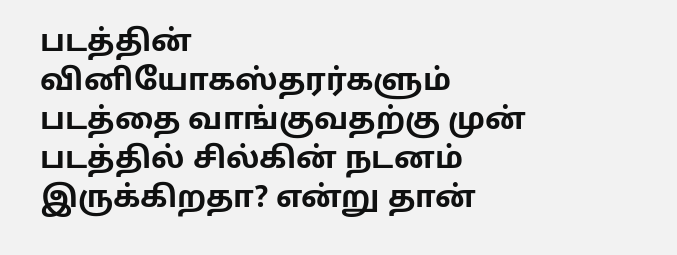படத்தின் வினியோகஸ்தரர்களும் படத்தை வாங்குவதற்கு முன் படத்தில் சில்கின் நடனம் இருக்கிறதா? என்று தான்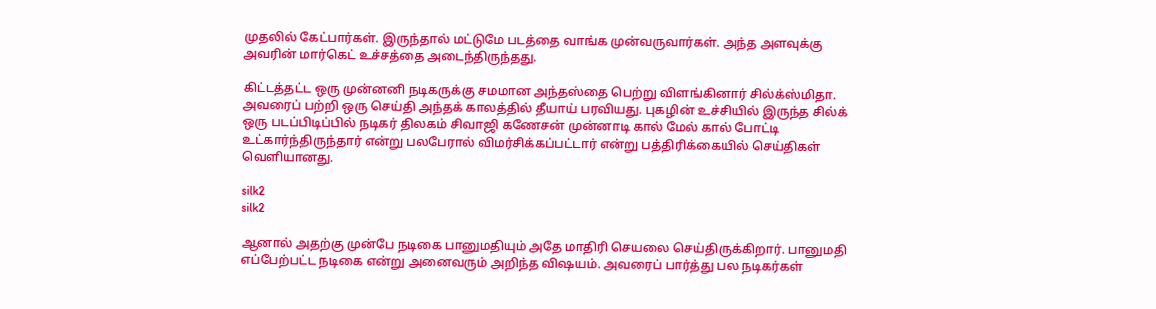முதலில் கேட்பார்கள். இருந்தால் மட்டுமே படத்தை வாங்க முன்வருவார்கள். அந்த அளவுக்கு அவரின் மார்கெட் உச்சத்தை அடைந்திருந்தது.

கிட்டத்தட்ட ஒரு முன்னனி நடிகருக்கு சமமான அந்தஸ்தை பெற்று விளங்கினார் சில்க்ஸ்மிதா. அவரைப் பற்றி ஒரு செய்தி அந்தக் காலத்தில் தீயாய் பரவியது. புகழின் உச்சியில் இருந்த சில்க் ஒரு படப்பிடிப்பில் நடிகர் திலகம் சிவாஜி கணேசன் முன்னாடி கால் மேல் கால் போட்டி உட்கார்ந்திருந்தார் என்று பலபேரால் விமர்சிக்கப்பட்டார் என்று பத்திரிக்கையில் செய்திகள் வெளியானது.

silk2
silk2

ஆனால் அதற்கு முன்பே நடிகை பானுமதியும் அதே மாதிரி செயலை செய்திருக்கிறார். பானுமதி எப்பேற்பட்ட நடிகை என்று அனைவரும் அறிந்த விஷயம். அவரைப் பார்த்து பல நடிகர்கள்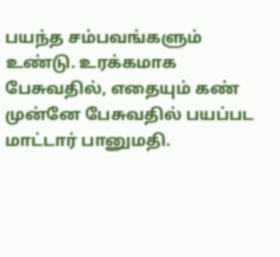பயந்த சம்பவங்களும் உண்டு. உரக்கமாக பேசுவதில், எதையும் கண் முன்னே பேசுவதில் பயப்பட மாட்டார் பானுமதி.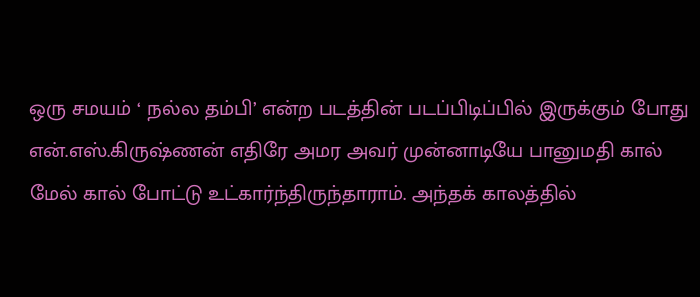ஒரு சமயம் ‘ நல்ல தம்பி’ என்ற படத்தின் படப்பிடிப்பில் இருக்கும் போது என்.எஸ்.கிருஷ்ணன் எதிரே அமர அவர் முன்னாடியே பானுமதி கால் மேல் கால் போட்டு உட்கார்ந்திருந்தாராம். அந்தக் காலத்தில்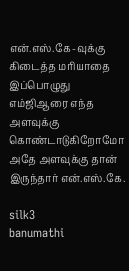என்.எஸ்.கே-வுக்கு கிடைத்த மரியாதை இப்பொழுது எம்ஜிஆரை எந்த அளவுக்கு கொண்டாடுகிறோமோ அதே அளவுக்கு தான் இருந்தார் என்.எஸ்.கே.

silk3
banumathi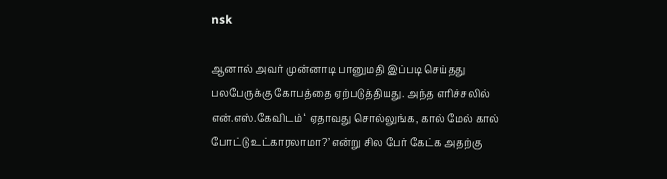nsk

ஆனால் அவர் முன்னாடி பானுமதி இப்படி செய்தது பலபேருக்கு கோபத்தை ஏற்படுத்தியது. அந்த எரிச்சலில் என்.எஸ்.கேவிடம் ‘ ஏதாவது சொல்லுங்க, கால் மேல் கால் போட்டு உட்காரலாமா?’ என்று சில பேர் கேட்க அதற்கு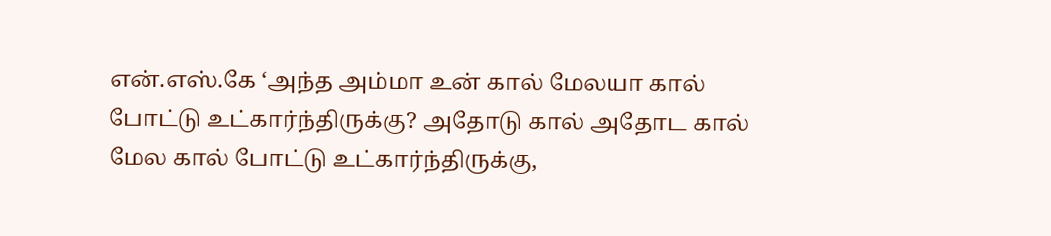என்.எஸ்.கே ‘அந்த அம்மா உன் கால் மேலயா கால் போட்டு உட்கார்ந்திருக்கு? அதோடு கால் அதோட கால் மேல கால் போட்டு உட்கார்ந்திருக்கு,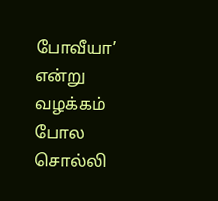போவீயா’ என்று வழக்கம் போல சொல்லி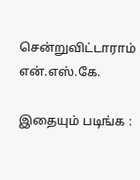சென்றுவிட்டாராம் என்.எஸ்.கே.

இதையும் படிங்க :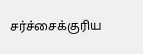சர்ச்சைக்குரிய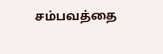சம்பவத்தை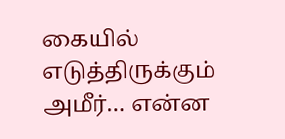கையில் எடுத்திருக்கும் அமீர்… என்ன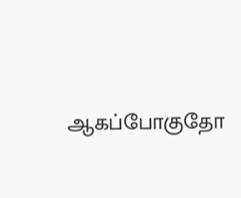ஆகப்போகுதோ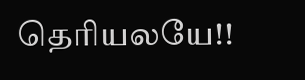தெரியலயே!!